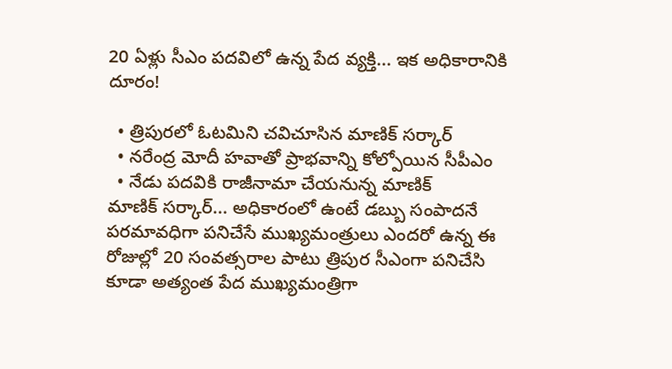20 ఏళ్లు సీఎం పదవిలో ఉన్న పేద వ్యక్తి... ఇక అధికారానికి దూరం!

  • త్రిపురలో ఓటమిని చవిచూసిన మాణిక్ సర్కార్
  • నరేంద్ర మోదీ హవాతో ప్రాభవాన్ని కోల్పోయిన సీపీఎం
  • నేడు పదవికి రాజీనామా చేయనున్న మాణిక్
మాణిక్ సర్కార్... అధికారంలో ఉంటే డబ్బు సంపాదనే పరమావధిగా పనిచేసే ముఖ్యమంత్రులు ఎందరో ఉన్న ఈ రోజుల్లో 20 సంవత్సరాల పాటు త్రిపుర సీఎంగా పనిచేసి కూడా అత్యంత పేద ముఖ్యమంత్రిగా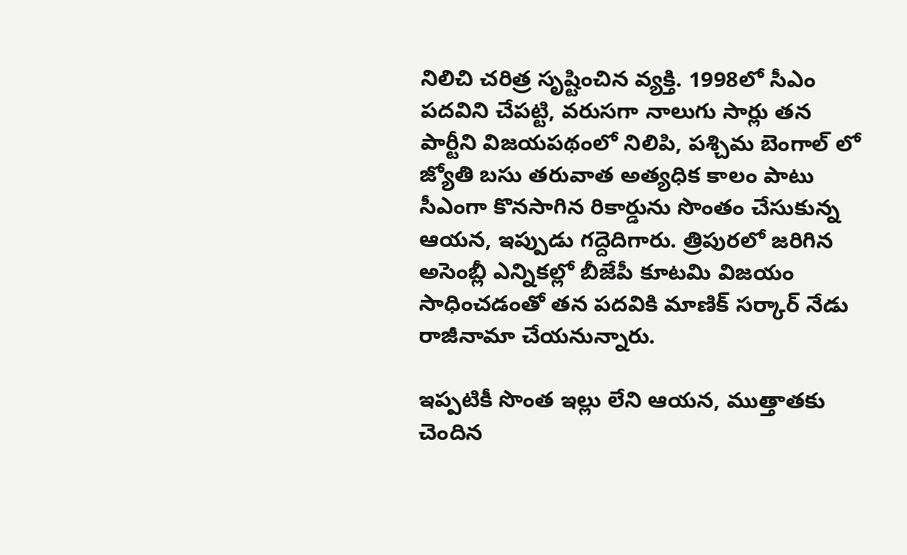నిలిచి చరిత్ర సృష్టించిన వ్యక్తి. 1998లో సీఎం పదవిని చేపట్టి, వరుసగా నాలుగు సార్లు తన పార్టీని విజయపథంలో నిలిపి, పశ్చిమ బెంగాల్ లో జ్యోతి బసు తరువాత అత్యధిక కాలం పాటు సీఎంగా కొనసాగిన రికార్డును సొంతం చేసుకున్న ఆయన, ఇప్పుడు గద్దెదిగారు. త్రిపురలో జరిగిన అసెంబ్లీ ఎన్నికల్లో బీజేపీ కూటమి విజయం సాధించడంతో తన పదవికి మాణిక్ సర్కార్ నేడు రాజీనామా చేయనున్నారు.

ఇప్పటికీ సొంత ఇల్లు లేని ఆయన, ముత్తాతకు చెందిన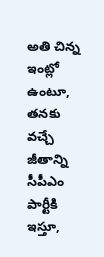అతి చిన్న ఇంట్లో ఉంటూ, తనకు వచ్చే జీతాన్ని సీపీఎం పార్టీకి ఇస్తూ,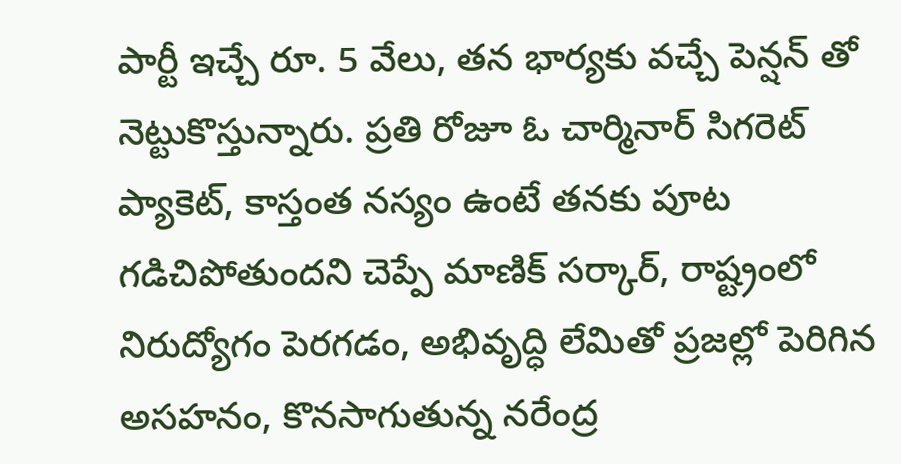పార్టీ ఇచ్చే రూ. 5 వేలు, తన భార్యకు వచ్చే పెన్షన్ తో నెట్టుకొస్తున్నారు. ప్రతి రోజూ ఓ చార్మినార్ సిగరెట్ ప్యాకెట్, కాస్తంత నస్యం ఉంటే తనకు పూట గడిచిపోతుందని చెప్పే మాణిక్ సర్కార్, రాష్ట్రంలో నిరుద్యోగం పెరగడం, అభివృద్ధి లేమితో ప్రజల్లో పెరిగిన అసహనం, కొనసాగుతున్న నరేంద్ర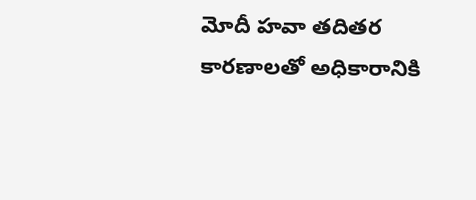మోదీ హవా తదితర కారణాలతో అధికారానికి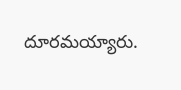దూరమయ్యారు.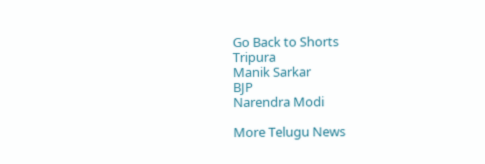Go Back to Shorts
Tripura
Manik Sarkar
BJP
Narendra Modi

More Telugu News